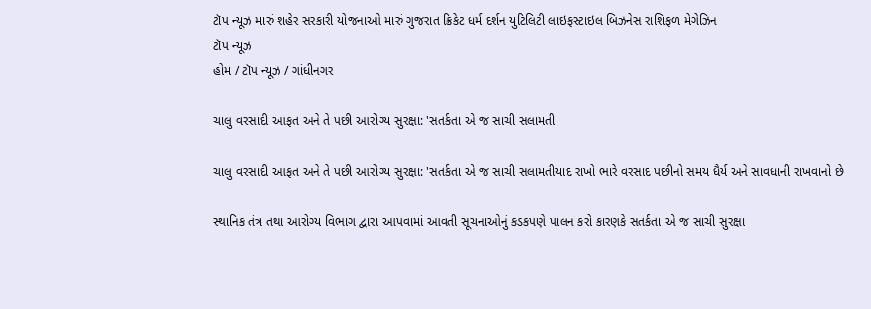ટૉપ ન્યૂઝ મારું શહેર સરકારી યોજનાઓ મારું ગુજરાત ક્રિકેટ ધર્મ દર્શન યુટિલિટી લાઇફસ્ટાઇલ બિઝનેસ રાશિફળ મેગેઝિન
ટૉપ ન્યૂઝ
હોમ / ટૉપ ન્યૂઝ / ગાંધીનગર

ચાલુ વરસાદી આફત અને તે પછી આરોગ્ય સુરક્ષા: 'સતર્કતા એ જ સાચી સલામતી

ચાલુ વરસાદી આફત અને તે પછી આરોગ્ય સુરક્ષા: 'સતર્કતા એ જ સાચી સલામતીયાદ રાખો ભારે વરસાદ પછીનો સમય ધૈર્ય અને સાવધાની રાખવાનો છે

સ્થાનિક તંત્ર તથા આરોગ્ય વિભાગ દ્વારા આપવામાં આવતી સૂચનાઓનું કડકપણે પાલન કરો કારણકે સતર્કતા એ જ સાચી સુરક્ષા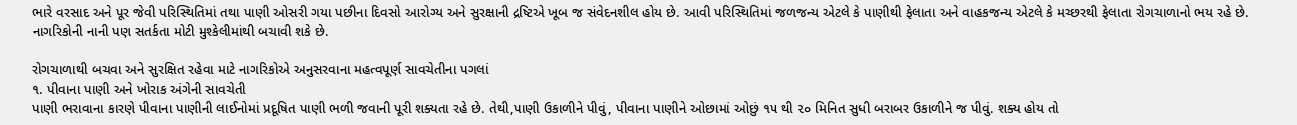ભારે વરસાદ અને પૂર જેવી પરિસ્થિતિમાં તથા પાણી ઓસરી ગયા પછીના દિવસો આરોગ્ય અને સુરક્ષાની દ્રષ્ટિએ ખૂબ જ સંવેદનશીલ હોય છે. આવી પરિસ્થિતિમાં જળજન્ય એટલે કે પાણીથી ફેલાતા અને વાહકજન્ય એટલે કે મચ્છરથી ફેલાતા રોગચાળાનો ભય રહે છે. નાગરિકોની નાની પણ સતર્કતા મોટી મુશ્કેલીમાંથી બચાવી શકે છે.

રોગચાળાથી બચવા અને સુરક્ષિત રહેવા માટે નાગરિકોએ અનુસરવાના મહત્વપૂર્ણ સાવચેતીના પગલાં
૧. પીવાના પાણી અને ખોરાક અંગેની સાવચેતી
પાણી ભરાવાના કારણે પીવાના પાણીની લાઈનોમાં પ્રદૂષિત પાણી ભળી જવાની પૂરી શક્યતા રહે છે. તેથી,પાણી ઉકાળીને પીવું, પીવાના પાણીને ઓછામાં ઓછું ૧૫ થી ૨૦ મિનિત સુધી બરાબર ઉકાળીને જ પીવું. શક્ય હોય તો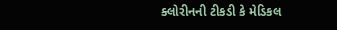ક્લોરીનની ટીકડી કે મેડિકલ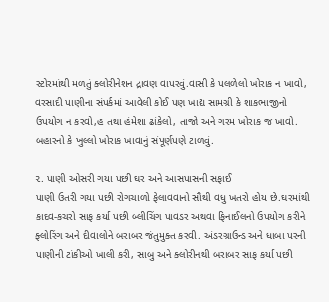સ્ટોરમાંથી મળતું ક્લોરીનેશન દ્રાવણ વાપરવું.વાસી કે પલળેલો ખોરાક ન ખાવો, વરસાદી પાણીના સંપર્કમાં આવેલી કોઈ પણ ખાદ્ય સામગ્રી કે શાકભાજીનો ઉપયોગ ન કરવો,હ તથા હંમેશા ઢાંકેલો, તાજો અને ગરમ ખોરાક જ ખાવો. બહારનો કે ખુલ્લો ખોરાક ખાવાનું સંપૂર્ણપણે ટાળવું.

૨. પાણી ઓસરી ગયા પછી ઘર અને આસપાસની સફાઈ
પાણી ઉતરી ગયા પછી રોગચાળો ફેલાવવાનો સૌથી વધુ ખતરો હોય છે.ઘરમાંથી કાદવ-કચરો સાફ કર્યા પછી બ્લીચિંગ પાવડર અથવા ફિનાઈલનો ઉપયોગ કરીને ફ્લોરિંગ અને દીવાલોને બરાબર જંતુમુક્ત કરવી. અંડરગ્રાઉન્ડ અને ધાબા પરની પાણીની ટાંકીઓ ખાલી કરી, સાબુ અને ક્લોરીનથી બરાબર સાફ કર્યા પછી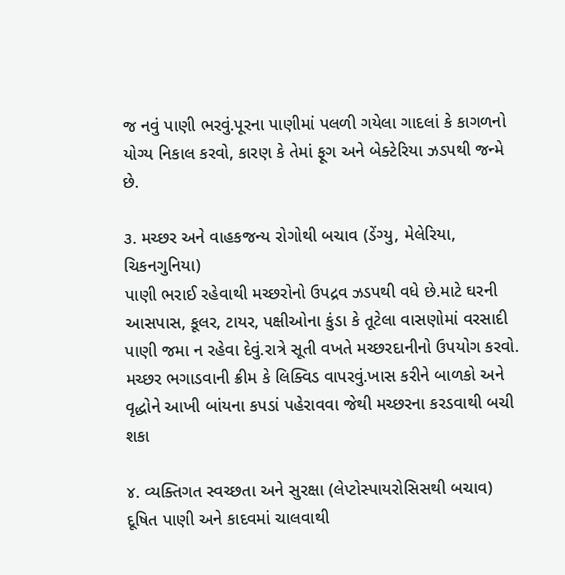જ નવું પાણી ભરવું.પૂરના પાણીમાં પલળી ગયેલા ગાદલાં કે કાગળનો યોગ્ય નિકાલ કરવો, કારણ કે તેમાં ફૂગ અને બેક્ટેરિયા ઝડપથી જન્મે છે.

૩. મચ્છર અને વાહકજન્ય રોગોથી બચાવ (ડેંગ્યુ, મેલેરિયા, ચિકનગુનિયા)
પાણી ભરાઈ રહેવાથી મચ્છરોનો ઉપદ્રવ ઝડપથી વધે છે.માટે ઘરની આસપાસ, કૂલર, ટાયર, પક્ષીઓના કુંડા કે તૂટેલા વાસણોમાં વરસાદી પાણી જમા ન રહેવા દેવું.રાત્રે સૂતી વખતે મચ્છરદાનીનો ઉપયોગ કરવો. મચ્છર ભગાડવાની ક્રીમ કે લિક્વિડ વાપરવું.ખાસ કરીને બાળકો અને વૃદ્ધોને આખી બાંયના કપડાં પહેરાવવા જેથી મચ્છરના કરડવાથી બચી શકા

૪. વ્યક્તિગત સ્વચ્છતા અને સુરક્ષા (લેપ્ટોસ્પાયરોસિસથી બચાવ)
દૂષિત પાણી અને કાદવમાં ચાલવાથી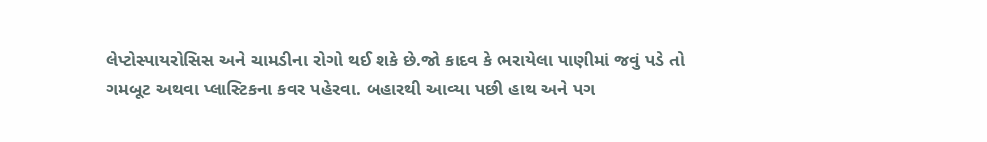લેપ્ટોસ્પાયરોસિસ અને ચામડીના રોગો થઈ શકે છે.જો કાદવ કે ભરાયેલા પાણીમાં જવું પડે તો ગમબૂટ અથવા પ્લાસ્ટિકના કવર પહેરવા. બહારથી આવ્યા પછી હાથ અને પગ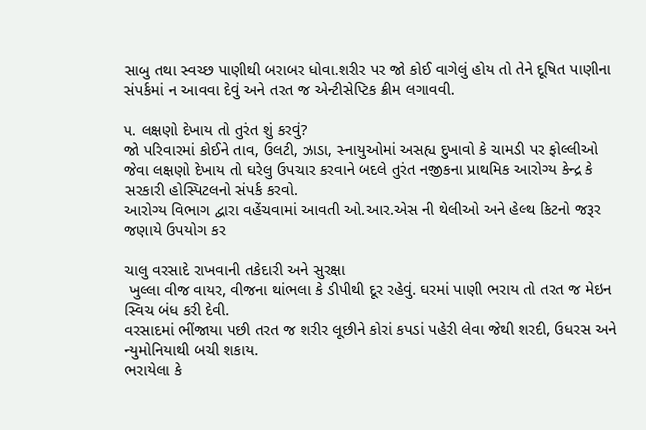સાબુ તથા સ્વચ્છ પાણીથી બરાબર ધોવા.શરીર પર જો કોઈ વાગેલું હોય તો તેને દૂષિત પાણીના સંપર્કમાં ન આવવા દેવું અને તરત જ એન્ટીસેપ્ટિક ક્રીમ લગાવવી.

૫. લક્ષણો દેખાય તો તુરંત શું કરવું?
જો પરિવારમાં કોઈને તાવ, ઉલટી, ઝાડા, સ્નાયુઓમાં અસહ્ય દુખાવો કે ચામડી પર ફોલ્લીઓ જેવા લક્ષણો દેખાય તો ઘરેલુ ઉપચાર કરવાને બદલે તુરંત નજીકના પ્રાથમિક આરોગ્ય કેન્દ્ર કે સરકારી હોસ્પિટલનો સંપર્ક કરવો.
આરોગ્ય વિભાગ દ્વારા વહેંચવામાં આવતી ઓ.આર.એસ ની થેલીઓ અને હેલ્થ કિટનો જરૂર જણાયે ઉપયોગ કર

ચાલુ વરસાદે રાખવાની તકેદારી અને સુરક્ષા
 ખુલ્લા વીજ વાયર, વીજના થાંભલા કે ડીપીથી દૂર રહેવું. ઘરમાં પાણી ભરાય તો તરત જ મેઇન સ્વિચ બંધ કરી દેવી.
વરસાદમાં ભીંજાયા પછી તરત જ શરીર લૂછીને કોરાં કપડાં પહેરી લેવા જેથી શરદી, ઉધરસ અને ન્યુમોનિયાથી બચી શકાય.
ભરાયેલા કે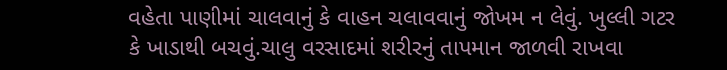વહેતા પાણીમાં ચાલવાનું કે વાહન ચલાવવાનું જોખમ ન લેવું. ખુલ્લી ગટર કે ખાડાથી બચવું.ચાલુ વરસાદમાં શરીરનું તાપમાન જાળવી રાખવા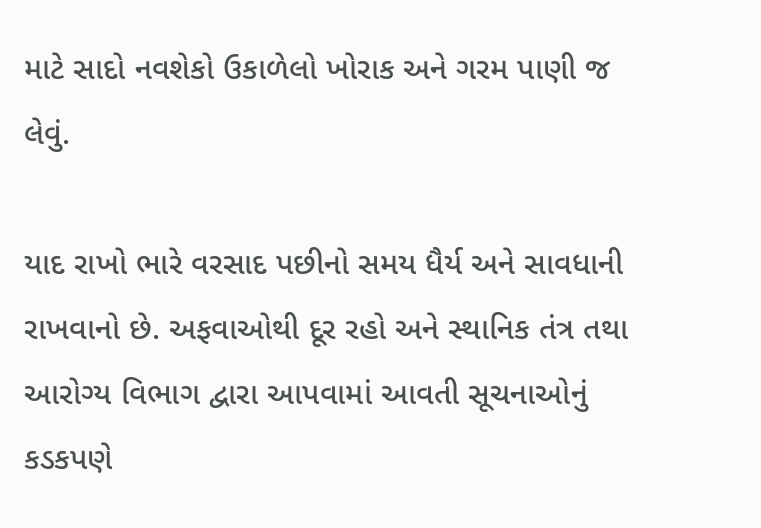માટે સાદો નવશેકો ઉકાળેલો ખોરાક અને ગરમ પાણી જ લેવું.

યાદ રાખો ભારે વરસાદ પછીનો સમય ધૈર્ય અને સાવધાની રાખવાનો છે. અફવાઓથી દૂર રહો અને સ્થાનિક તંત્ર તથા આરોગ્ય વિભાગ દ્વારા આપવામાં આવતી સૂચનાઓનું કડકપણે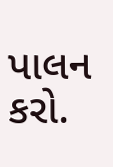પાલન કરો.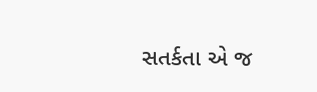સતર્કતા એ જ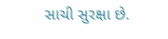સાચી સુરક્ષા છે.